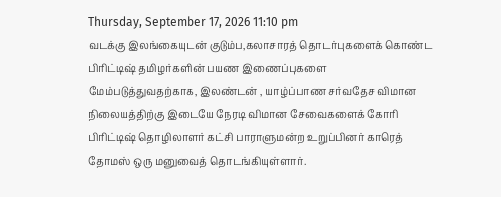Thursday, September 17, 2026 11:10 pm
வடக்கு இலங்கையுடன் குடும்ப,கலாசாரத் தொடர்புகளைக் கொண்ட பிரிட்டிஷ் தமிழர்களின் பயண இணைப்புகளை மேம்படுத்துவதற்காக, இலண்டன் , யாழ்ப்பாண சர்வதேச விமான நிலையத்திற்கு இடையே நேரடி விமான சேவைகளைக் கோரி பிரிட்டிஷ் தொழிலாளர் கட்சி பாராளுமன்ற உறுப்பினர் காரெத் தோமஸ் ஒரு மனுவைத் தொடங்கியுள்ளார்.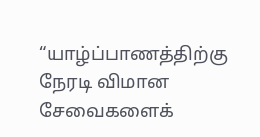“யாழ்ப்பாணத்திற்கு நேரடி விமான சேவைகளைக்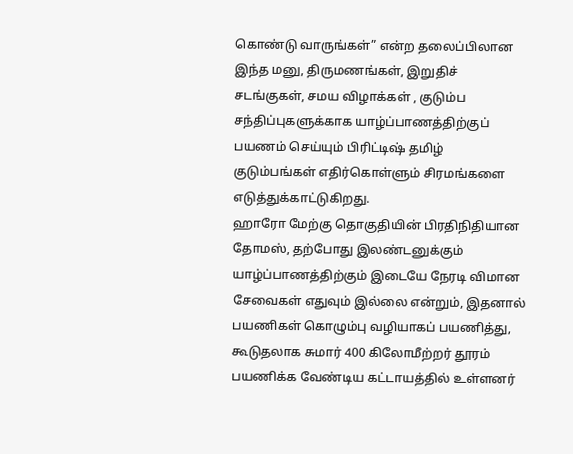கொண்டு வாருங்கள்” என்ற தலைப்பிலான இந்த மனு, திருமணங்கள், இறுதிச் சடங்குகள், சமய விழாக்கள் , குடும்ப சந்திப்புகளுக்காக யாழ்ப்பாணத்திற்குப் பயணம் செய்யும் பிரிட்டிஷ் தமிழ் குடும்பங்கள் எதிர்கொள்ளும் சிரமங்களை எடுத்துக்காட்டுகிறது.
ஹாரோ மேற்கு தொகுதியின் பிரதிநிதியான தோமஸ், தற்போது இலண்டனுக்கும் யாழ்ப்பாணத்திற்கும் இடையே நேரடி விமான சேவைகள் எதுவும் இல்லை என்றும், இதனால் பயணிகள் கொழும்பு வழியாகப் பயணித்து, கூடுதலாக சுமார் 400 கிலோமீற்றர் தூரம் பயணிக்க வேண்டிய கட்டாயத்தில் உள்ளனர்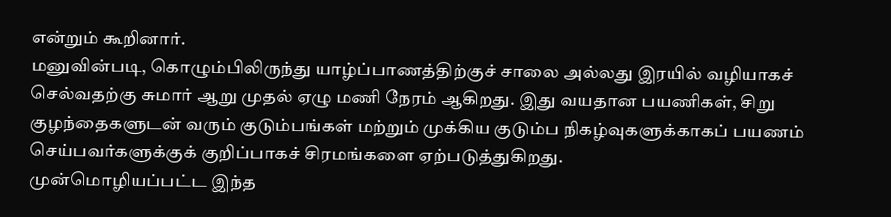என்றும் கூறினார்.
மனுவின்படி, கொழும்பிலிருந்து யாழ்ப்பாணத்திற்குச் சாலை அல்லது இரயில் வழியாகச் செல்வதற்கு சுமார் ஆறு முதல் ஏழு மணி நேரம் ஆகிறது. இது வயதான பயணிகள், சிறு குழந்தைகளுடன் வரும் குடும்பங்கள் மற்றும் முக்கிய குடும்ப நிகழ்வுகளுக்காகப் பயணம் செய்பவர்களுக்குக் குறிப்பாகச் சிரமங்களை ஏற்படுத்துகிறது.
முன்மொழியப்பட்ட இந்த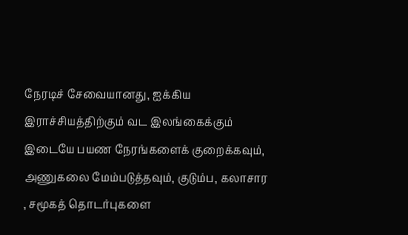நேரடிச் சேவையானது, ஐக்கிய இராச்சியத்திற்கும் வட இலங்கைக்கும் இடையே பயண நேரங்களைக் குறைக்கவும், அணுகலை மேம்படுத்தவும், குடும்ப, கலாசார , சமூகத் தொடர்புகளை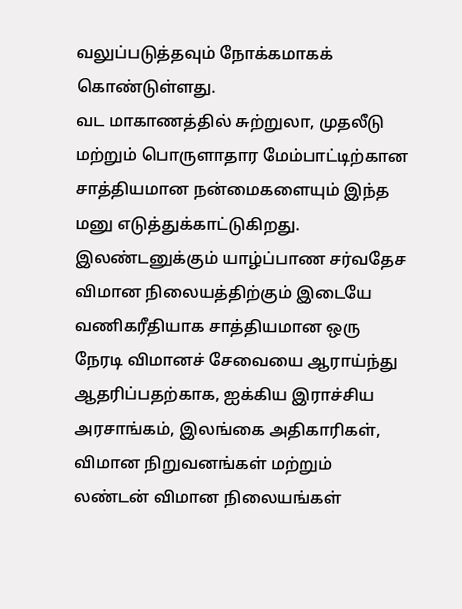வலுப்படுத்தவும் நோக்கமாகக் கொண்டுள்ளது.
வட மாகாணத்தில் சுற்றுலா, முதலீடு மற்றும் பொருளாதார மேம்பாட்டிற்கான சாத்தியமான நன்மைகளையும் இந்த மனு எடுத்துக்காட்டுகிறது.
இலண்டனுக்கும் யாழ்ப்பாண சர்வதேச விமான நிலையத்திற்கும் இடையே வணிகரீதியாக சாத்தியமான ஒரு நேரடி விமானச் சேவையை ஆராய்ந்து ஆதரிப்பதற்காக, ஐக்கிய இராச்சிய அரசாங்கம், இலங்கை அதிகாரிகள், விமான நிறுவனங்கள் மற்றும் லண்டன் விமான நிலையங்கள்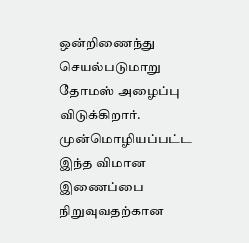ஒன்றிணைந்து செயல்படுமாறு தோமஸ் அழைப்பு விடுக்கிறார்.
முன்மொழியப்பட்ட இந்த விமான இணைப்பை நிறுவுவதற்கான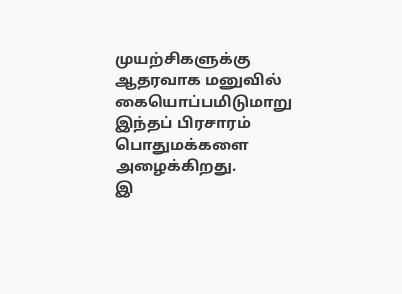முயற்சிகளுக்கு ஆதரவாக மனுவில் கையொப்பமிடுமாறு இந்தப் பிரசாரம் பொதுமக்களை அழைக்கிறது.
இ